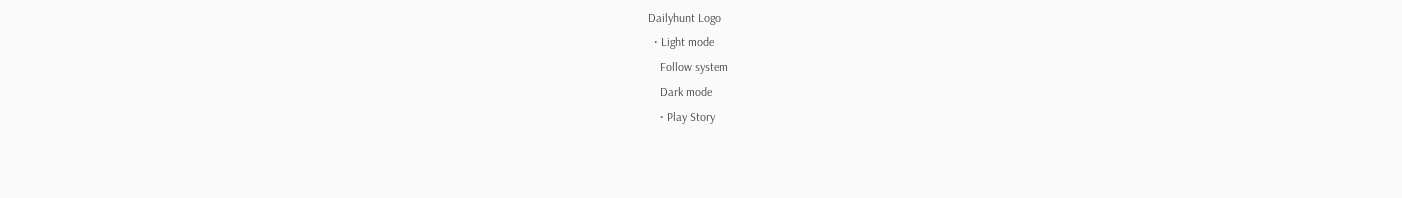Dailyhunt Logo
  • Light mode
    Follow system
    Dark mode
    • Play Story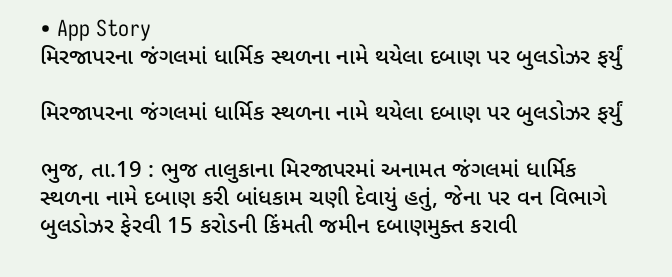• App Story
મિરજાપરના જંગલમાં ધાર્મિક સ્થળના નામે થયેલા દબાણ પર બુલડોઝર ફર્યું

મિરજાપરના જંગલમાં ધાર્મિક સ્થળના નામે થયેલા દબાણ પર બુલડોઝર ફર્યું

ભુજ, તા.19 : ભુજ તાલુકાના મિરજાપરમાં અનામત જંગલમાં ધાર્મિક સ્થળના નામે દબાણ કરી બાંધકામ ચણી દેવાયું હતું, જેના પર વન વિભાગે બુલડોઝર ફેરવી 15 કરોડની કિંમતી જમીન દબાણમુક્ત કરાવી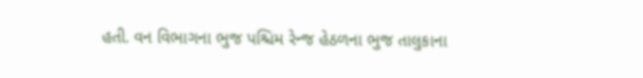હતી. વન વિભાગના ભુજ પશ્ચિમ રેન્જ હેઠળના ભુજ તાલુકાના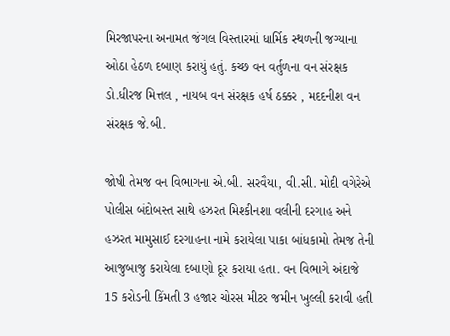મિરજાપરના અનામત જંગલ વિસ્તારમાં ધાર્મિક સ્થળની જગ્યાના ઓઠા હેઠળ દબાણ કરાયું હતું. કચ્છ વન વર્તુળના વન સંરક્ષક ડો.ધીરજ મિત્તલ , નાયબ વન સંરક્ષક હર્ષ ઠક્કર , મદદનીશ વન સંરક્ષક જે.બી.

જોષી તેમજ વન વિભાગના એ.બી. સરવૈયા, વી.સી. મોદી વગેરેએ પોલીસ બંદોબસ્ત સાથે હઝરત મિશ્કીનશા વલીની દરગાહ અને હઝરત મામુસાઈ દરગાહના નામે કરાયેલા પાકા બાંધકામો તેમજ તેની આજુબાજુ કરાયેલા દબાણો દૂર કરાયા હતા. વન વિભાગે અંદાજે 15 કરોડની કિંમતી 3 હજાર ચોરસ મીટર જમીન ખુલ્લી કરાવી હતી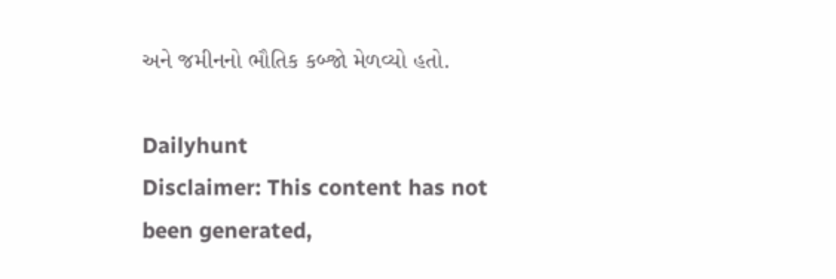અને જમીનનો ભૌતિક કબ્જો મેળવ્યો હતો.

Dailyhunt
Disclaimer: This content has not been generated,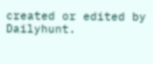created or edited by Dailyhunt.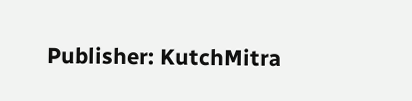Publisher: KutchMitra